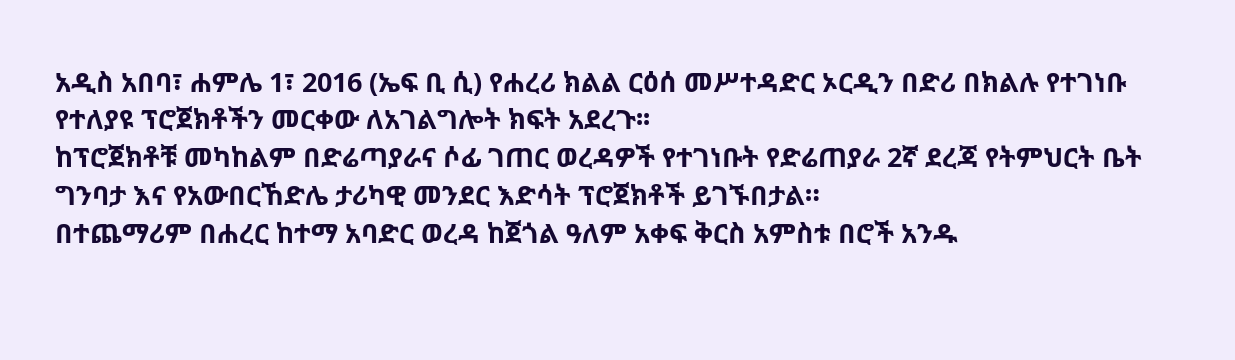አዲስ አበባ፣ ሐምሌ 1፣ 2016 (ኤፍ ቢ ሲ) የሐረሪ ክልል ርዕሰ መሥተዳድር ኦርዲን በድሪ በክልሉ የተገነቡ የተለያዩ ፕሮጀክቶችን መርቀው ለአገልግሎት ክፍት አደረጉ፡፡
ከፕሮጀክቶቹ መካከልም በድሬጣያራና ሶፊ ገጠር ወረዳዎች የተገነቡት የድሬጠያራ 2ኛ ደረጃ የትምህርት ቤት ግንባታ እና የአውበርኸድሌ ታሪካዊ መንደር እድሳት ፕሮጀክቶች ይገኙበታል።
በተጨማሪም በሐረር ከተማ አባድር ወረዳ ከጀጎል ዓለም አቀፍ ቅርስ አምስቱ በሮች አንዱ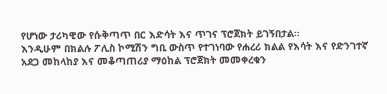የሆነው ታሪካዊው የሱቅጣጥ በር እድሳት እና ጥገና ፕሮጀክት ይገኝበታል፡፡
እንዲሁም በክልሉ ፖሊስ ኮሚሽን ግቢ ውስጥ የተገነባው የሐረሪ ክልል የእሳት እና የድንገተኛ አደጋ መከላከያ እና መቆጣጠሪያ ማዕከል ፕሮጀክት መመቀረቁን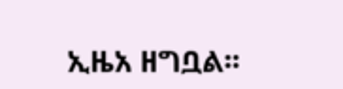ኢዜአ ዘግቧል፡፡